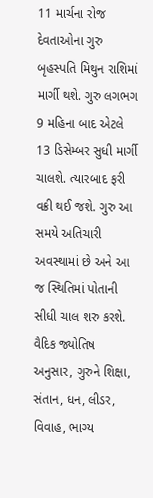11 માર્ચના રોજ દેવતાઓના ગુરુ બૃહસ્પતિ મિથુન રાશિમાં માર્ગી થશે. ગુરુ લગભગ 9 મહિના બાદ એટલે 13 ડિસેમ્બર સુધી માર્ગી ચાલશે. ત્યારબાદ ફરી વક્રી થઈ જશે. ગુરુ આ સમયે અતિચારી અવસ્થામાં છે અને આ જ સ્થિતિમાં પોતાની સીધી ચાલ શરુ કરશે. વૈદિક જ્યોતિષ અનુસાર, ગુરુને શિક્ષા, સંતાન, ધન, લીડર, વિવાહ, ભાગ્ય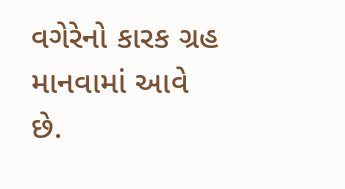વગેરેનો કારક ગ્રહ માનવામાં આવે છે.